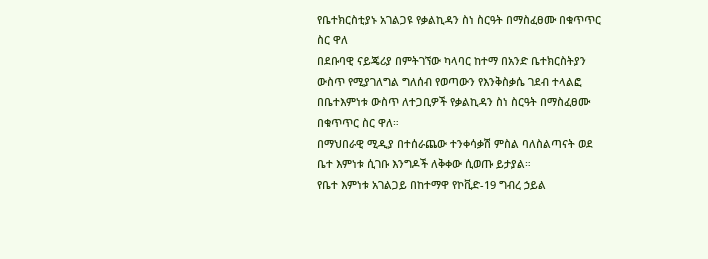የቤተክርስቲያኑ አገልጋዩ የቃልኪዳን ስነ ስርዓት በማስፈፀሙ በቁጥጥር ስር ዋለ
በደቡባዊ ናይጄሪያ በምትገኘው ካላባር ከተማ በአንድ ቤተክርስትያን ውስጥ የሚያገለግል ግለሰብ የወጣውን የእንቅስቃሴ ገደብ ተላልፎ በቤተእምነቱ ውስጥ ለተጋቢዎች የቃልኪዳን ስነ ስርዓት በማስፈፀሙ በቁጥጥር ስር ዋለ።
በማህበራዊ ሚዲያ በተሰራጨው ተንቀሳቃሽ ምስል ባለስልጣናት ወደ ቤተ እምነቱ ሲገቡ እንግዶች ለቅቀው ሲወጡ ይታያል።
የቤተ እምነቱ አገልጋይ በከተማዋ የኮቪድ-19 ግብረ ኃይል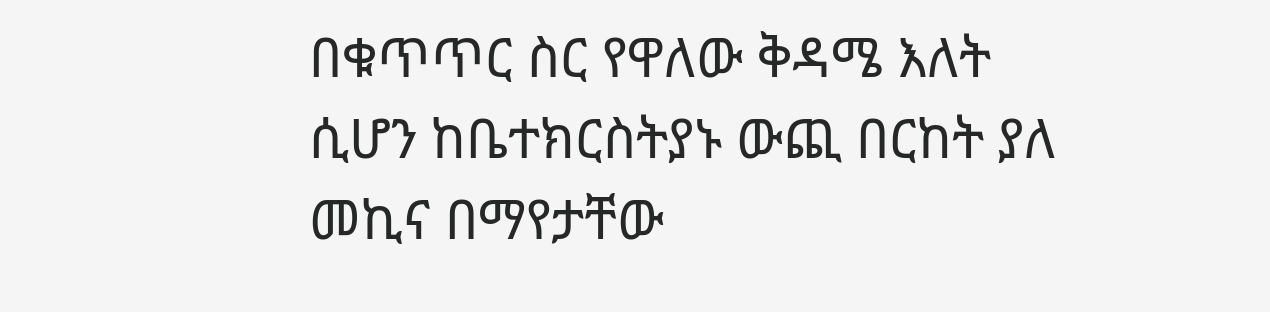በቁጥጥር ስር የዋለው ቅዳሜ እለት ሲሆን ከቤተክርስትያኑ ውጪ በርከት ያለ መኪና በማየታቸው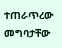ተጠራጥረው መግባታቸው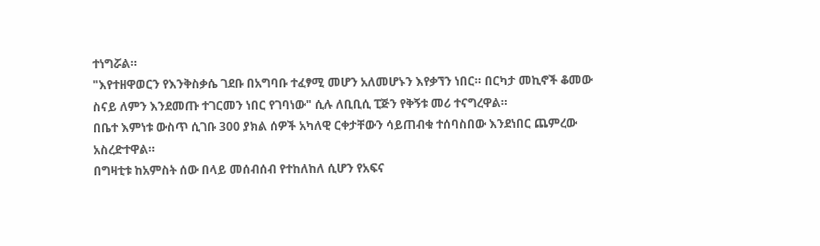ተነግሯል።
"እየተዘዋወርን የእንቅስቃሴ ገደቡ በአግባቡ ተፈፃሚ መሆን አለመሆኑን እየቃኘን ነበር። በርካታ መኪኖች ቆመው ስናይ ለምን እንደመጡ ተገርመን ነበር የገባነው" ሲሉ ለቢቢሲ ፒጅን የቅኝቱ መሪ ተናግረዋል።
በቤተ እምነቱ ውስጥ ሲገቡ 300 ያክል ሰዎች አካለዊ ርቀታቸውን ሳይጠብቁ ተሰባስበው እንደነበር ጨምረው አስረድተዋል።
በግዛቲቱ ከአምስት ሰው በላይ መሰብሰብ የተከለከለ ሲሆን የአፍና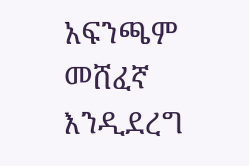አፍንጫም መሸፈኛ እንዲደረግ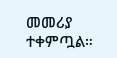መመሪያ ተቀምጧል።